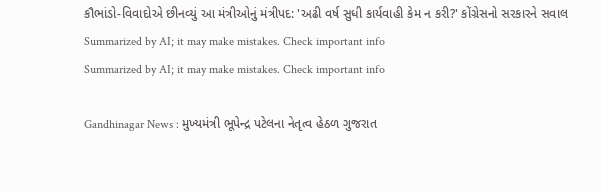કૌભાંડો-વિવાદોએ છીનવ્યું આ મંત્રીઓનું મંત્રીપદ: 'અઢી વર્ષ સુધી કાર્યવાહી કેમ ન કરી?' કોંગ્રેસનો સરકારને સવાલ
Summarized by AI; it may make mistakes. Check important info
Summarized by AI; it may make mistakes. Check important info

Gandhinagar News : મુખ્યમંત્રી ભૂપેન્દ્ર પટેલના નેતૃત્વ હેઠળ ગુજરાત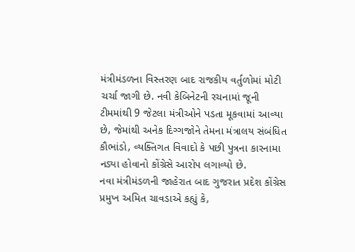મંત્રીમંડળના વિસ્તરણ બાદ રાજકીય વર્તુળોમાં મોટી ચર્ચા જાગી છે. નવી કેબિનેટની રચનામાં જૂની ટીમમાંથી 9 જેટલા મંત્રીઓને પડતા મૂકવામાં આવ્યા છે, જેમાંથી અનેક દિગ્ગજોને તેમના મંત્રાલય સંબંધિત કૌભાંડો, વ્યક્તિગત વિવાદો કે પછી પુત્રના કારનામા નડ્યા હોવાનો કોંગ્રેસે આરોપ લગાવ્યો છે.
નવા મંત્રીમંડળની જાહેરાત બાદ ગુજરાત પ્રદેશ કોંગ્રેસ પ્રમુખ અમિત ચાવડાએ કહ્યું કે,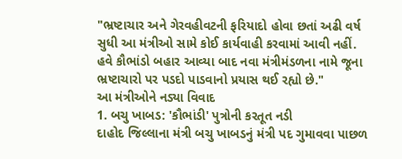"ભ્રષ્ટાચાર અને ગેરવહીવટની ફરિયાદો હોવા છતાં અઢી વર્ષ સુધી આ મંત્રીઓ સામે કોઈ કાર્યવાહી કરવામાં આવી નહીં. હવે કૌભાંડો બહાર આવ્યા બાદ નવા મંત્રીમંડળના નામે જૂના ભ્રષ્ટાચારો પર પડદો પાડવાનો પ્રયાસ થઈ રહ્યો છે."
આ મંત્રીઓને નડ્યા વિવાદ
1. બચુ ખાબડ: 'કૌભાંડી' પુત્રોની કરતૂત નડી
દાહોદ જિલ્લાના મંત્રી બચુ ખાબડનું મંત્રી પદ ગુમાવવા પાછળ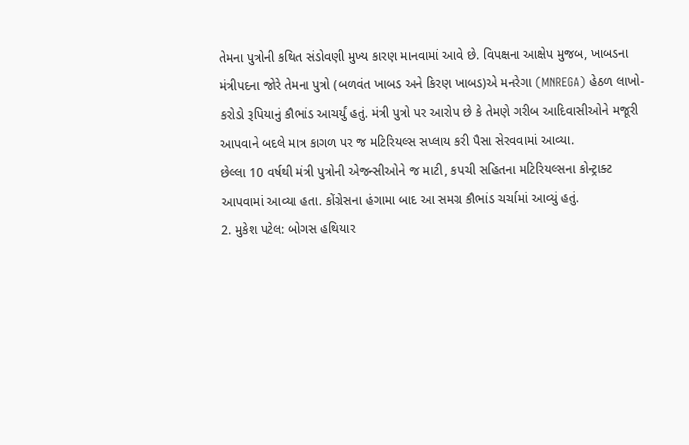તેમના પુત્રોની કથિત સંડોવણી મુખ્ય કારણ માનવામાં આવે છે. વિપક્ષના આક્ષેપ મુજબ, ખાબડના મંત્રીપદના જોરે તેમના પુત્રો (બળવંત ખાબડ અને કિરણ ખાબડ)એ મનરેગા (MNREGA) હેઠળ લાખો-કરોડો રૂપિયાનું કૌભાંડ આચર્યું હતું. મંત્રી પુત્રો પર આરોપ છે કે તેમણે ગરીબ આદિવાસીઓને મજૂરી આપવાને બદલે માત્ર કાગળ પર જ મટિરિયલ્સ સપ્લાય કરી પૈસા સેરવવામાં આવ્યા.
છેલ્લા 10 વર્ષથી મંત્રી પુત્રોની એજન્સીઓને જ માટી, કપચી સહિતના મટિરિયલ્સના કોન્ટ્રાક્ટ આપવામાં આવ્યા હતા. કોંગ્રેસના હંગામા બાદ આ સમગ્ર કૌભાંડ ચર્ચામાં આવ્યું હતું.
2. મુકેશ પટેલ: બોગસ હથિયાર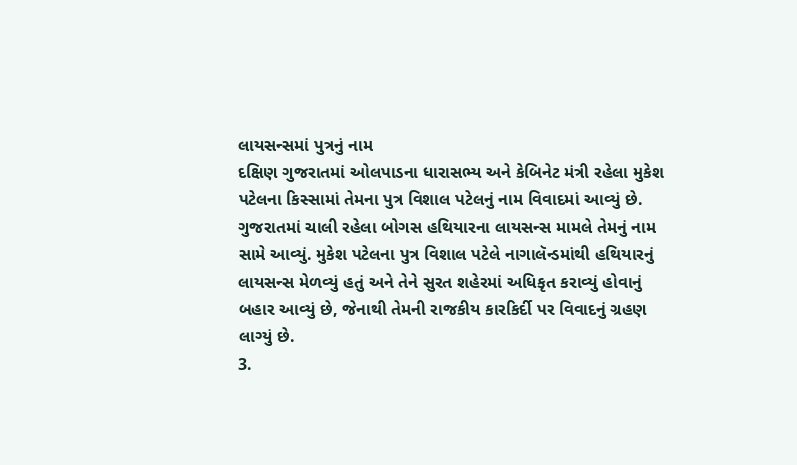લાયસન્સમાં પુત્રનું નામ
દક્ષિણ ગુજરાતમાં ઓલપાડના ધારાસભ્ય અને કેબિનેટ મંત્રી રહેલા મુકેશ પટેલના કિસ્સામાં તેમના પુત્ર વિશાલ પટેલનું નામ વિવાદમાં આવ્યું છે. ગુજરાતમાં ચાલી રહેલા બોગસ હથિયારના લાયસન્સ મામલે તેમનું નામ સામે આવ્યું. મુકેશ પટેલના પુત્ર વિશાલ પટેલે નાગાલૅન્ડમાંથી હથિયારનું લાયસન્સ મેળવ્યું હતું અને તેને સુરત શહેરમાં અધિકૃત કરાવ્યું હોવાનું બહાર આવ્યું છે, જેનાથી તેમની રાજકીય કારકિર્દી પર વિવાદનું ગ્રહણ લાગ્યું છે.
3.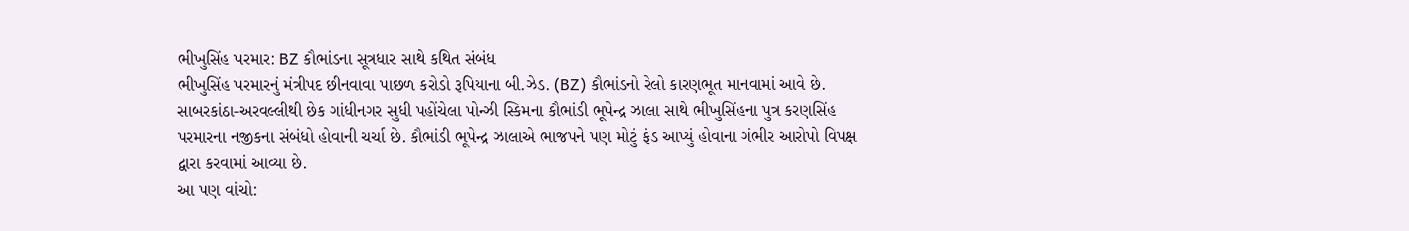ભીખુસિંહ પરમાર: BZ કૌભાંડના સૂત્રધાર સાથે કથિત સંબંધ
ભીખુસિંહ પરમારનું મંત્રીપદ છીનવાવા પાછળ કરોડો રૂપિયાના બી.ઝેડ. (BZ) કૌભાંડનો રેલો કારણભૂત માનવામાં આવે છે. સાબરકાંઠા-અરવલ્લીથી છેક ગાંધીનગર સુધી પહોંચેલા પોન્ઝી સ્કિમના કૌભાંડી ભૂપેન્દ્ર ઝાલા સાથે ભીખુસિંહના પુત્ર કરણસિંહ પરમારના નજીકના સંબંધો હોવાની ચર્ચા છે. કૌભાંડી ભૂપેન્દ્ર ઝાલાએ ભાજપને પણ મોટું ફંડ આપ્યું હોવાના ગંભીર આરોપો વિપક્ષ દ્વારા કરવામાં આવ્યા છે.
આ પણ વાંચો: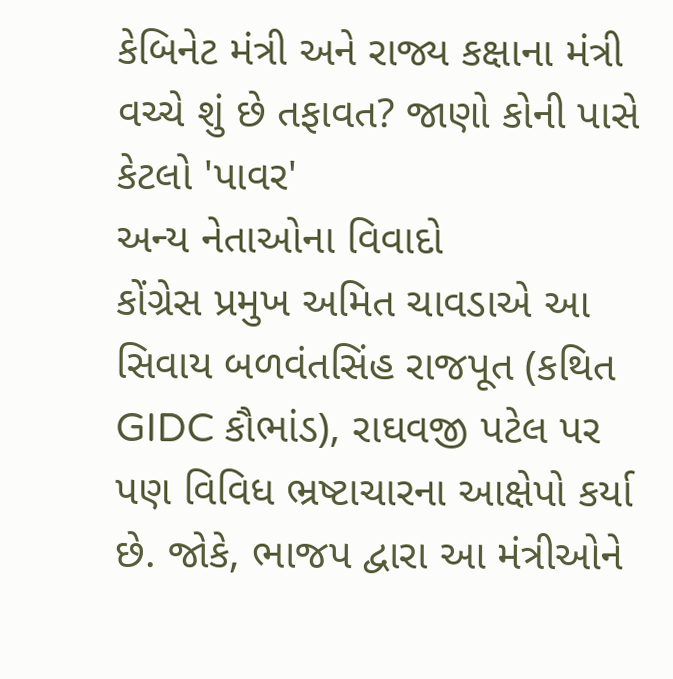કેબિનેટ મંત્રી અને રાજ્ય કક્ષાના મંત્રી વચ્ચે શું છે તફાવત? જાણો કોની પાસે કેટલો 'પાવર'
અન્ય નેતાઓના વિવાદો
કોંગ્રેસ પ્રમુખ અમિત ચાવડાએ આ સિવાય બળવંતસિંહ રાજપૂત (કથિત GIDC કૌભાંડ), રાઘવજી પટેલ પર પણ વિવિધ ભ્રષ્ટાચારના આક્ષેપો કર્યા છે. જોકે, ભાજપ દ્વારા આ મંત્રીઓને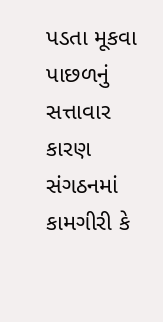પડતા મૂકવા પાછળનું સત્તાવાર કારણ સંગઠનમાં કામગીરી કે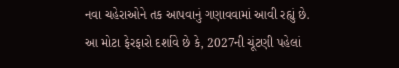નવા ચહેરાઓને તક આપવાનું ગણાવવામાં આવી રહ્યું છે.
આ મોટા ફેરફારો દર્શાવે છે કે, 2027ની ચૂંટણી પહેલાં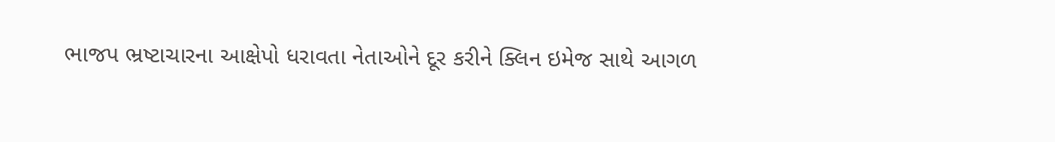ભાજપ ભ્રષ્ટાચારના આક્ષેપો ધરાવતા નેતાઓને દૂર કરીને ક્લિન ઇમેજ સાથે આગળ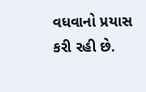વધવાનો પ્રયાસ કરી રહી છે.